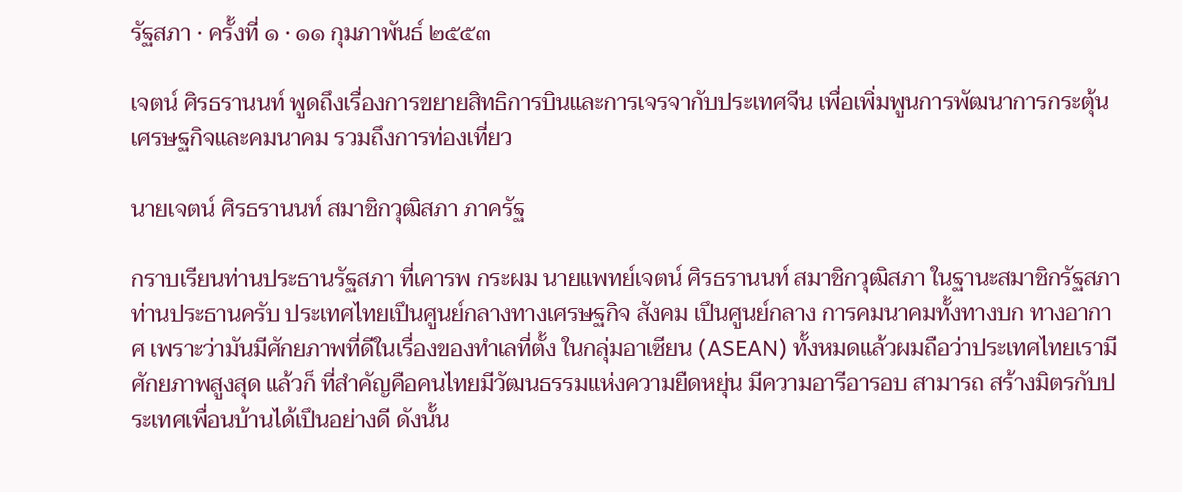รัฐสภา · ครั้งที่ ๑ · ๑๑ กุมภาพันธ์ ๒๕๕๓

เจตน์ ศิรธรานนท์ พูดถึงเรื่องการขยายสิทธิการบินและการเจรจากับประเทศจีน เพื่อเพิ่มพูนการพัฒนาการกระตุ้นเศรษฐกิจและคมนาคม รวมถึงการท่องเที่ยว

นายเจตน์ ศิรธรานนท์ สมาชิกวุฒิสภา ภาครัฐ

กราบเรียนท่านประธานรัฐสภา ที่เคารพ กระผม นายแพทย์เจตน์ ศิรธรานนท์ สมาชิกวุฒิสภา ในฐานะสมาชิกรัฐสภา ท่านประธานครับ ประเทศไทยเปึนศูนย์กลางทางเศรษฐกิจ สังคม เปึนศูนย์กลาง การคมนาคมทั้งทางบก ทางอากาศ เพราะว่ามันมีศักยภาพที่ดีในเรื่องของทําเลที่ตั้ง ในกลุ่มอาเซียน (ASEAN) ทั้งหมดแล้วผมถือว่าประเทศไทยเรามีศักยภาพสูงสุด แล้วก็ ที่สําคัญคือคนไทยมีวัฒนธรรมแห่งความยืดหยุ่น มีความอารีอารอบ สามารถ สร้างมิตรกับประเทศเพื่อนบ้านได้เปึนอย่างดี ดังนั้น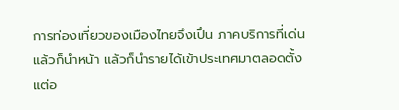การท่องเที่ยวของเมืองไทยจึงเปึน ภาคบริการที่เด่น แล้วก็นําหน้า แล้วก็นํารายได้เข้าประเทศมาตลอดตั้งแต่อ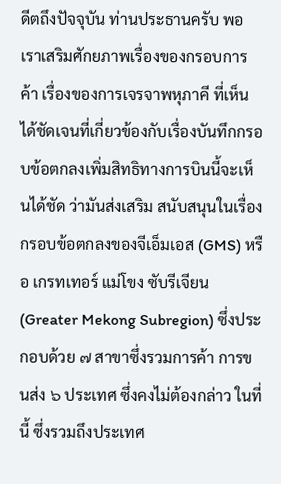ดีตถึงปัจจุบัน ท่านประธานครับ พอเราเสริมศักยภาพเรื่องของกรอบการค้า เรื่องของการเจรจาพหุภาคี ที่เห็นได้ชัดเจนที่เกี่ยวข้องกับเรื่องบันทึกกรอบข้อตกลงเพิ่มสิทธิทางการบินนี้จะเห็นได้ชัด ว่ามันส่งเสริม สนับสนุนในเรื่องกรอบข้อตกลงของจีเอ็มเอส (GMS) หรือ เกรทเทอร์ แม่โขง ซับรีเจียน (Greater Mekong Subregion) ซึ่งประกอบด้วย ๗ สาขาซึ่งรวมการค้า การขนส่ง ๖ ประเทศ ซึ่งคงไม่ต้องกล่าว ในที่นี้ ซึ่งรวมถึงประเทศ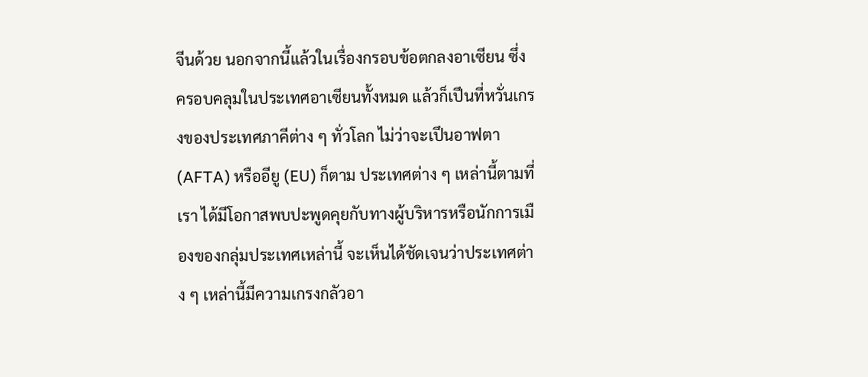จีนด้วย นอกจากนี้แล้วในเรื่องกรอบข้อตกลงอาเซียน ซึ่งครอบคลุมในประเทศอาเซียนทั้งหมด แล้วก็เปึนที่หวั่นเกรงของประเทศภาคีต่าง ๆ ทั่วโลก ไม่ว่าจะเปึนอาฟตา (AFTA) หรืออียู (EU) ก็ตาม ประเทศต่าง ๆ เหล่านี้ตามที่เรา ได้มีโอกาสพบปะพูดคุยกับทางผู้บริหารหรือนักการเมืองของกลุ่มประเทศเหล่านี้ จะเห็นได้ชัดเจนว่าประเทศต่าง ๆ เหล่านี้มีความเกรงกลัวอา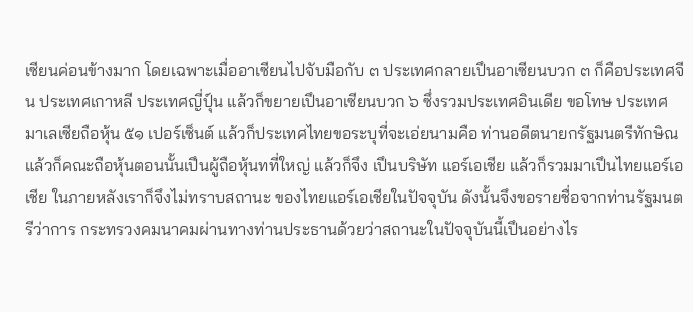เซียนค่อนข้างมาก โดยเฉพาะเมื่ออาเซียนไปจับมือกับ ๓ ประเทศกลายเปึนอาเซียนบวก ๓ ก็คือประเทศจีน ประเทศเกาหลี ประเทศญี่ปุ์น แล้วก็ขยายเปึนอาเซียนบวก ๖ ซึ่งรวมประเทศอินเดีย ขอโทษ ประเทศมาเลเซียถือหุ้น ๕๑ เปอร์เซ็นต์ แล้วก็ประเทศไทยขอระบุที่จะเอ่ยนามคือ ท่านอดีตนายกรัฐมนตรีทักษิณ แล้วก็คณะถือหุ้นตอนนั้นเปึนผู้ถือหุ้นทที่ใหญ่ แล้วก็จึง เปึนบริษัท แอร์เอเชีย แล้วก็รวมมาเปึนไทยแอร์เอเชีย ในภายหลังเราก็จึงไม่ทราบสถานะ ของไทยแอร์เอเชียในปัจจุบัน ดังนั้นจึงขอรายชื่อจากท่านรัฐมนตรีว่าการ กระทรวงคมนาคมผ่านทางท่านประธานด้วยว่าสถานะในปัจจุบันนี้เปึนอย่างไร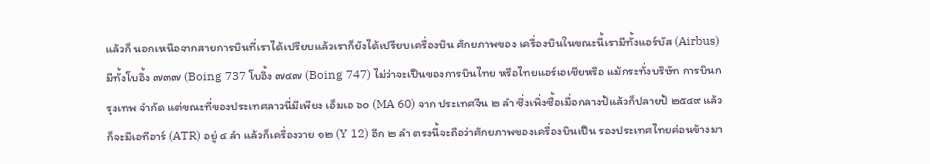แล้วก็ นอกเหนือจากสายการบินที่เราได้เปรียบแล้วเราก็ยังได้เปรียบเครื่องบิน ศักยภาพของ เครื่องบินในขณะนี้เรามีทั้งแอร์บัส (Airbus) มีทั้งโบอิ้ง ๗๓๗ (Boing 737 โบอิ้ง ๗๔๗ (Boing 747) ไม่ว่าจะเปึนของการบินไทย หรือไทยแอร์เอเชียหรือ แม้กระทั่งบริษัท การบินกรุงเทพ จํากัด แต่ขณะที่ของประเทศลาวนี่มีเพียง เอ็มเอ ๖๐ (MA 60) จาก ประเทศจีน ๒ ลํา ซึ่งเพิ่งซื้อเมื่อกลางป้แล้วก็ปลายป้ ๒๕๔๙ แล้วก็จะมีเอทีอาร์ (ATR) อยู่ ๔ ลํา แล้วก็เครื่องวาย ๑๒ (Y 12) อีก ๒ ลํา ตรงนี้จะถือว่าศักยภาพของเครื่องบินเปึน รองประเทศไทยค่อนข้างมา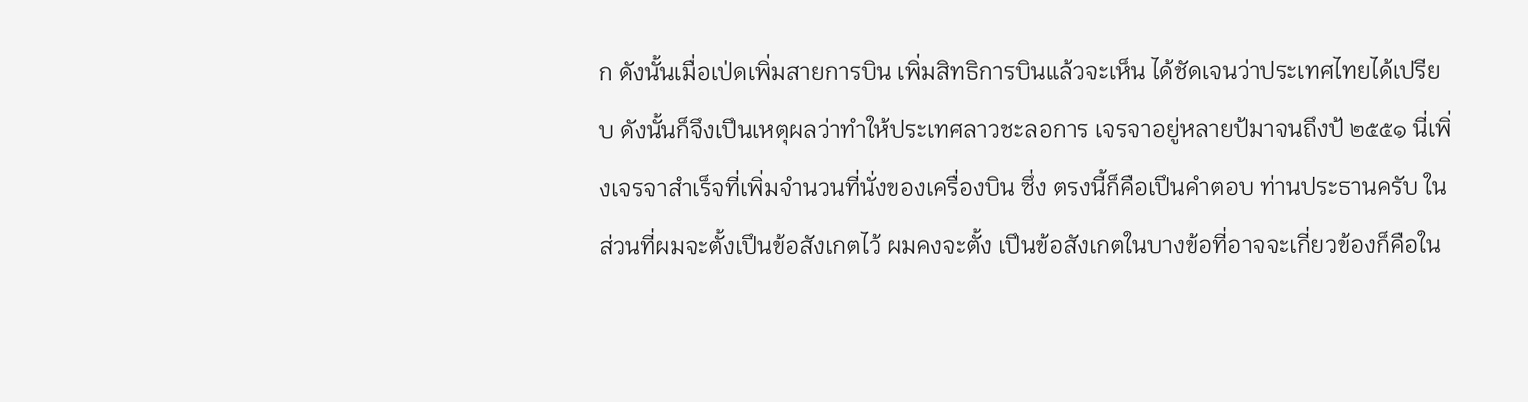ก ดังนั้นเมื่อเป่ดเพิ่มสายการบิน เพิ่มสิทธิการบินแล้วจะเห็น ได้ชัดเจนว่าประเทศไทยได้เปรียบ ดังนั้นก็จึงเปึนเหตุผลว่าทําให้ประเทศลาวชะลอการ เจรจาอยู่หลายป้มาจนถึงป้ ๒๕๕๑ นี่เพิ่งเจรจาสําเร็จที่เพิ่มจํานวนที่นั่งของเครื่องบิน ซึ่ง ตรงนี้ก็คือเปึนคําตอบ ท่านประธานครับ ในส่วนที่ผมจะตั้งเปึนข้อสังเกตไว้ ผมคงจะตั้ง เปึนข้อสังเกตในบางข้อที่อาจจะเกี่ยวข้องก็คือใน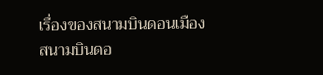เรื่องของสนามบินดอนเมือง สนามบินดอ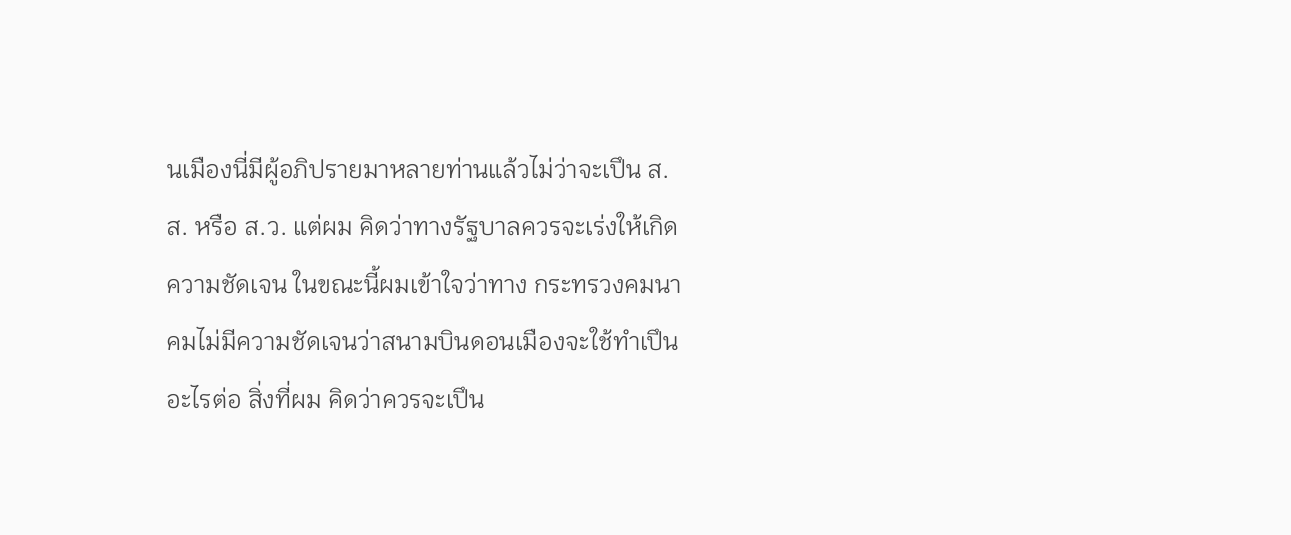นเมืองนี่มีผู้อภิปรายมาหลายท่านแล้วไม่ว่าจะเปึน ส.ส. หรือ ส.ว. แต่ผม คิดว่าทางรัฐบาลควรจะเร่งให้เกิดความชัดเจน ในขณะนี้ผมเข้าใจว่าทาง กระทรวงคมนาคมไม่มีความชัดเจนว่าสนามบินดอนเมืองจะใช้ทําเปึนอะไรต่อ สิ่งที่ผม คิดว่าควรจะเปึน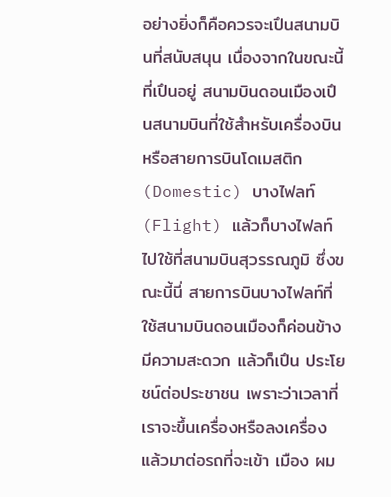อย่างยิ่งก็คือควรจะเปึนสนามบินที่สนับสนุน เนื่องจากในขณะนี้ที่เปึนอยู่ สนามบินดอนเมืองเปึนสนามบินที่ใช้สําหรับเครื่องบินหรือสายการบินโดเมสติก (Domestic) บางไฟลท์ (Flight) แล้วก็บางไฟลท์ไปใช้ที่สนามบินสุวรรณภูมิ ซึ่งขณะนี้นี่ สายการบินบางไฟลท์ที่ใช้สนามบินดอนเมืองก็ค่อนข้างมีความสะดวก แล้วก็เปึน ประโยชน์ต่อประชาชน เพราะว่าเวลาที่เราจะขึ้นเครื่องหรือลงเครื่อง แล้วมาต่อรถที่จะเข้า เมือง ผม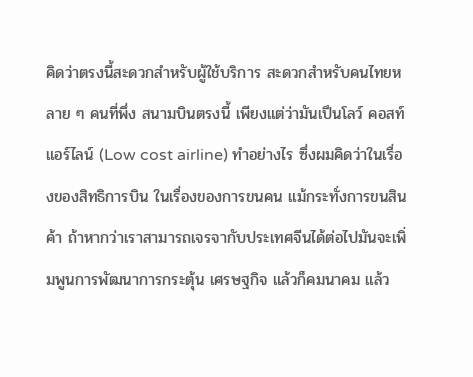คิดว่าตรงนี้สะดวกสําหรับผู้ใช้บริการ สะดวกสําหรับคนไทยหลาย ๆ คนที่พึ่ง สนามบินตรงนี้ เพียงแต่ว่ามันเปึนโลว์ คอสท์ แอร์ไลน์ (Low cost airline) ทําอย่างไร ซึ่งผมคิดว่าในเรื่องของสิทธิการบิน ในเรื่องของการขนคน แม้กระทั่งการขนสินค้า ถ้าหากว่าเราสามารถเจรจากับประเทศจีนได้ต่อไปมันจะเพิ่มพูนการพัฒนาการกระตุ้น เศรษฐกิจ แล้วก็คมนาคม แล้ว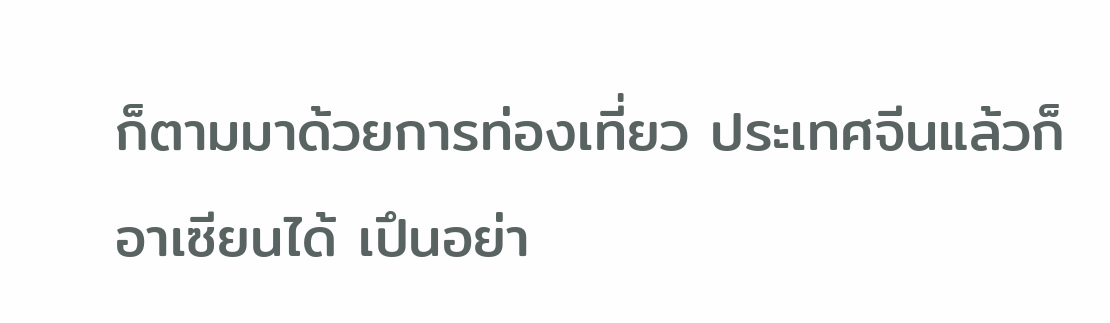ก็ตามมาด้วยการท่องเที่ยว ประเทศจีนแล้วก็อาเซียนได้ เปึนอย่า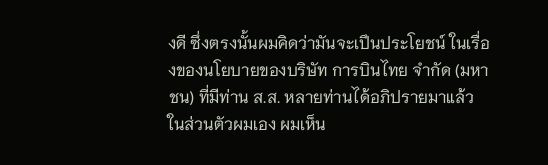งดี ซึ่งตรงนั้นผมคิดว่ามันจะเปึนประโยชน์ ในเรื่องของนโยบายของบริษัท การบินไทย จํากัด (มหาชน) ที่มีท่าน ส.ส. หลายท่านได้อภิปรายมาแล้ว ในส่วนตัวผมเอง ผมเห็น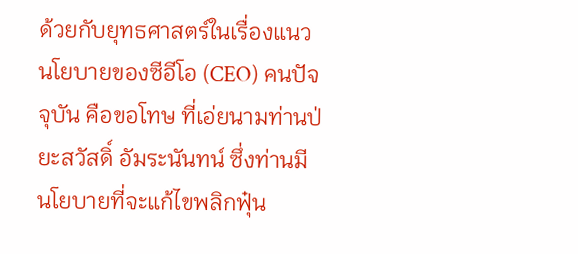ด้วยกับยุทธศาสตร์ในเรื่องแนวนโยบายของซีอีโอ (CEO) คนปัจจุบัน คือขอโทษ ที่เอ่ยนามท่านป่ยะสวัสดิ์ อัมระนันทน์ ซึ่งท่านมีนโยบายที่จะแก้ไขพลิกฟุ๋น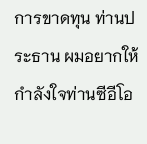การขาดทุน ท่านประธาน ผมอยากให้กําลังใจท่านซีอีโอ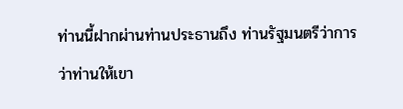ท่านนี้ฝากผ่านท่านประธานถึง ท่านรัฐมนตรีว่าการว่าท่านให้เขา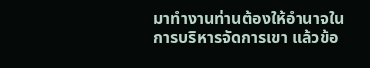มาทํางานท่านต้องให้อํานาจในการบริหารจัดการเขา แล้วข้อ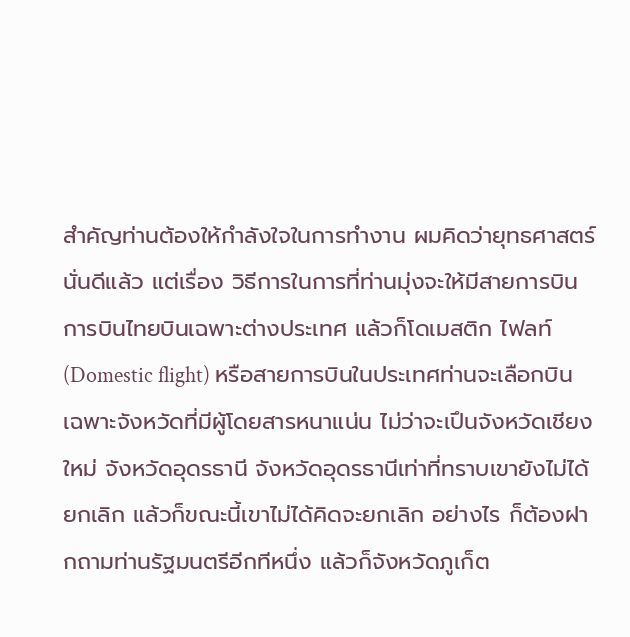สําคัญท่านต้องให้กําลังใจในการทํางาน ผมคิดว่ายุทธศาสตร์นั่นดีแล้ว แต่เรื่อง วิธีการในการที่ท่านมุ่งจะให้มีสายการบินการบินไทยบินเฉพาะต่างประเทศ แล้วก็โดเมสติก ไฟลท์ (Domestic flight) หรือสายการบินในประเทศท่านจะเลือกบิน เฉพาะจังหวัดที่มีผู้โดยสารหนาแน่น ไม่ว่าจะเปึนจังหวัดเชียงใหม่ จังหวัดอุดรธานี จังหวัดอุดรธานีเท่าที่ทราบเขายังไม่ได้ยกเลิก แล้วก็ขณะนี้เขาไม่ได้คิดจะยกเลิก อย่างไร ก็ต้องฝากถามท่านรัฐมนตรีอีกทีหนึ่ง แล้วก็จังหวัดภูเก็ต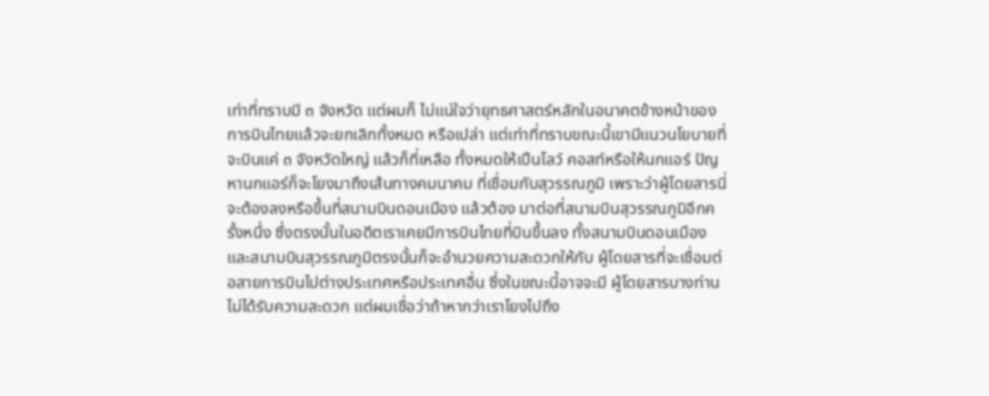เท่าที่ทราบมี ๓ จังหวัด แต่ผมก็ ไม่แน่ใจว่ายุทธศาสตร์หลักในอนาคตข้างหน้าของการบินไทยแล้วจะยกเลิกทั้งหมด หรือเปล่า แต่เท่าที่ทราบขณะนี้เขามีแนวนโยบายที่จะบินแค่ ๓ จังหวัดใหญ่ แล้วก็ที่เหลือ ทั้งหมดให้เปึนโลว์ คอสท์หรือให้นกแอร์ ปัญหานกแอร์ก็จะโยงมาถึงเส้นทางคมนาคม ที่เชื่อมกับสุวรรณภูมิ เพราะว่าผู้โดยสารนี่จะต้องลงหรือขึ้นที่สนามบินดอนเมือง แล้วต้อง มาต่อที่สนามบินสุวรรณภูมิอีกครั้งหนึ่ง ซึ่งตรงนั้นในอดีตเราเคยมีการบินไทยที่บินขึ้นลง ทั้งสนามบินดอนเมืองและสนามบินสุวรรณภูมิตรงนั้นก็จะอํานวยความสะดวกให้กับ ผู้โดยสารที่จะเชื่อมต่อสายการบินไปต่างประเทศหรือประเทศอื่น ซึ่งในขณะนี้อาจจะมี ผู้โดยสารบางท่านไม่ได้รับความสะดวก แต่ผมเชื่อว่าถ้าหากว่าเราโยงไปถึง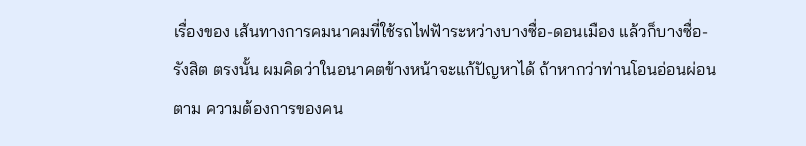เรื่องของ เส้นทางการคมนาคมที่ใช้รถไฟฟัาระหว่างบางซื่อ-ดอนเมือง แล้วก็บางซื่อ-รังสิต ตรงนั้น ผมคิดว่าในอนาคตข้างหน้าจะแก้ปัญหาได้ ถ้าหากว่าท่านโอนอ่อนผ่อนตาม ความต้องการของคน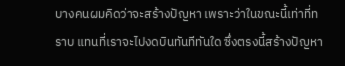บางคนผมคิดว่าจะสร้างปัญหา เพราะว่าในขณะนี้เท่าที่ทราบ แทนที่เราจะไปงดบินทันทีทันใด ซึ่งตรงนี้สร้างปัญหา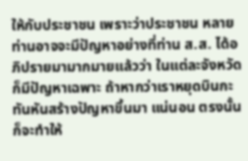ให้กับประชาชน เพราะว่าประชาชน หลายท่านอาจจะมีปัญหาอย่างที่ท่าน ส.ส. ได้อภิปรายมามากมายแล้วว่า ในแต่ละจังหวัดก็มีปัญหาเฉพาะ ถ้าหากว่าเราหยุดบินกะทันหันสร้างปัญหาขึ้นมา แน่นอน ตรงนั้นก็จะทําให้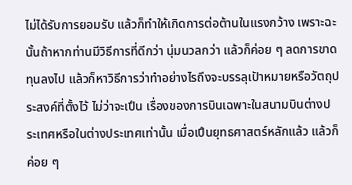ไม่ได้รับการยอมรับ แล้วก็ทําให้เกิดการต่อต้านในแรงกว้าง เพราะฉะนั้นถ้าหากท่านมีวิธีการที่ดีกว่า นุ่มนวลกว่า แล้วก็ค่อย ๆ ลดการขาดทุนลงไป แล้วก็หาวิธีการว่าทําอย่างไรถึงจะบรรลุเปัาหมายหรือวัตถุประสงค์ที่ตั้งไว้ ไม่ว่าจะเปึน เรื่องของการบินเฉพาะในสนามบินต่างประเทศหรือในต่างประเทศเท่านั้น เมื่อเปึนยุทธศาสตร์หลักแล้ว แล้วก็ค่อย ๆ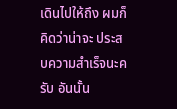เดินไปให้ถึง ผมก็คิดว่าน่าจะ ประสบความสําเร็จนะครับ อันนั้น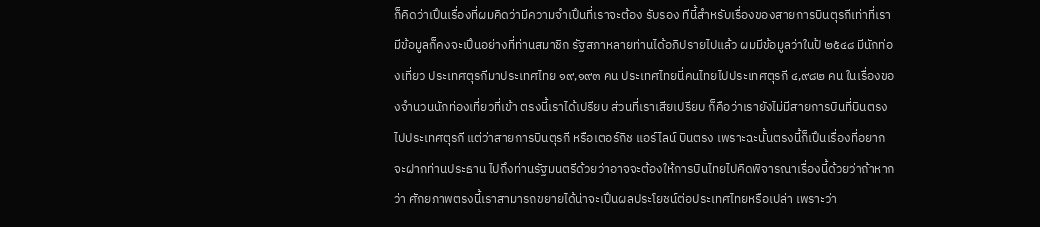ก็คิดว่าเปึนเรื่องที่ผมคิดว่ามีความจําเปึนที่เราจะต้อง รับรอง ทีนี้สําหรับเรื่องของสายการบินตุรกีเท่าที่เรามีข้อมูลก็คงจะเปึนอย่างที่ท่านสมาชิก รัฐสภาหลายท่านได้อภิปรายไปแล้ว ผมมีข้อมูลว่าในป้ ๒๕๔๘ มีนักท่องเที่ยว ประเทศตุรกีมาประเทศไทย ๑๙,๑๙๓ คน ประเทศไทยนี่คนไทยไปประเทศตุรกี ๔,๙๘๒ คน ในเรื่องของจํานวนนักท่องเที่ยวที่เข้า ตรงนี้เราได้เปรียบ ส่วนที่เราเสียเปรียบ ก็คือว่าเรายังไม่มีสายการบินที่บินตรงไปประเทศตุรกี แต่ว่าสายการบินตุรกี หรือเตอร์กิช แอร์ไลน์ บินตรง เพราะฉะนั้นตรงนี้ก็เปึนเรื่องที่อยากจะฝากท่านประธาน ไปถึงท่านรัฐมนตรีด้วยว่าอาจจะต้องให้การบินไทยไปคิดพิจารณาเรื่องนี้ด้วยว่าถ้าหากว่า ศักยภาพตรงนี้เราสามารถขยายได้น่าจะเปึนผลประโยชน์ต่อประเทศไทยหรือเปล่า เพราะว่า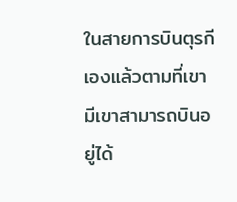ในสายการบินตุรกีเองแล้วตามที่เขามีเขาสามารถบินอยู่ได้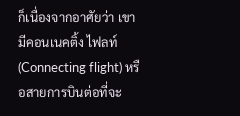ก็เนื่องจากอาศัยว่า เขามีคอนเนคติ้ง ไฟลท์ (Connecting flight) หรือสายการบินต่อที่จะ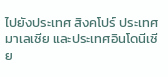ไปยังประเทศ สิงคโปร์ ประเทศมาเลเซีย และประเทศอินโดนีเซีย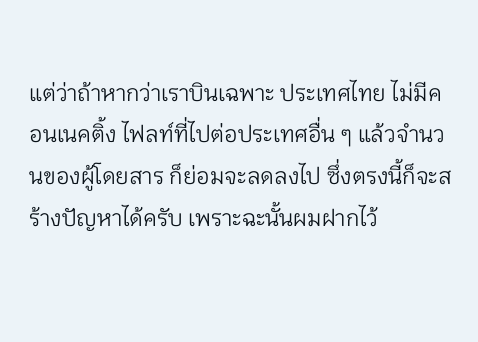แต่ว่าถ้าหากว่าเราบินเฉพาะ ประเทศไทย ไม่มีคอนเนคติ้ง ไฟลท์ที่ไปต่อประเทศอื่น ๆ แล้วจํานวนของผู้โดยสาร ก็ย่อมจะลดลงไป ซึ่งตรงนี้ก็จะสร้างปัญหาได้ครับ เพราะฉะนั้นผมฝากไว้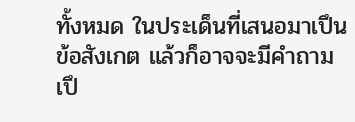ทั้งหมด ในประเด็นที่เสนอมาเปึนข้อสังเกต แล้วก็อาจจะมีคําถามเปึ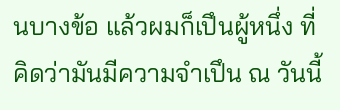นบางข้อ แล้วผมก็เปึนผู้หนึ่ง ที่คิดว่ามันมีความจําเปึน ณ วันนี้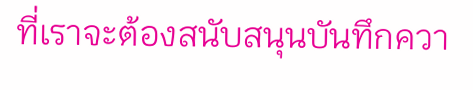ที่เราจะต้องสนับสนุนบันทึกควา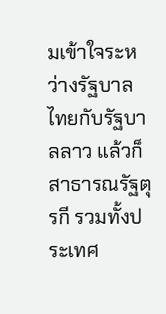มเข้าใจระหว่างรัฐบาล ไทยกับรัฐบาลลาว แล้วก็สาธารณรัฐตุรกี รวมทั้งประเทศ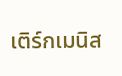เติร์กเมนิส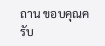ถาน ขอบคุณครับ